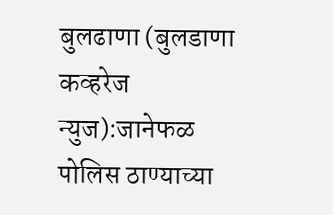बुलढाणा (बुलडाणा कव्हरेज न्युज):जानेफळ पोलिस ठाण्याच्या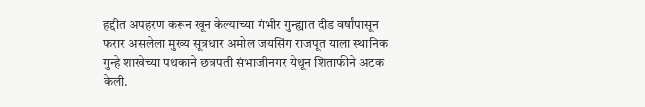हद्दीत अपहरण करून खून केल्याच्या गंभीर गुन्ह्यात दीड वर्षांपासून फरार असलेला मुख्य सूत्रधार अमोल जयसिंग राजपूत याला स्थानिक गुन्हे शाखेच्या पथकाने छत्रपती संभाजीनगर येथून शिताफीने अटक केली.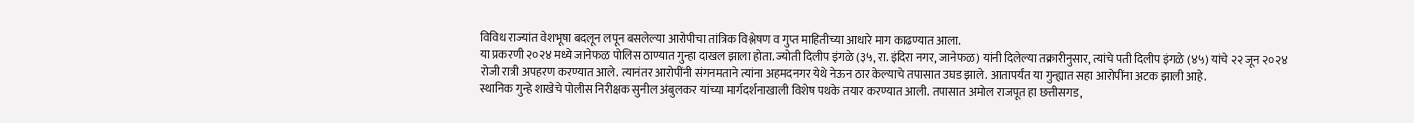विविध राज्यांत वेशभूषा बदलून लपून बसलेल्या आरोपीचा तांत्रिक विश्लेषण व गुप्त माहितीच्या आधारे माग काढण्यात आला.
या प्रकरणी २०२४ मध्ये जानेफळ पोलिस ठाण्यात गुन्हा दाखल झाला होता. ज्योती दिलीप इंगळे (३५, रा. इंदिरा नगर, जानेफळ) यांनी दिलेल्या तक्रारीनुसार, त्यांचे पती दिलीप इंगळे (४५) यांचे २२ जून २०२४ रोजी रात्री अपहरण करण्यात आले. त्यानंतर आरोपींनी संगनमताने त्यांना अहमदनगर येथे नेऊन ठार केल्याचे तपासात उघड झाले. आतापर्यंत या गुन्ह्यात सहा आरोपींना अटक झाली आहे.
स्थानिक गुन्हे शाखेचे पोलीस निरीक्षक सुनील अंबुलकर यांच्या मार्गदर्शनाखाली विशेष पथके तयार करण्यात आली. तपासात अमोल राजपूत हा छत्तीसगड,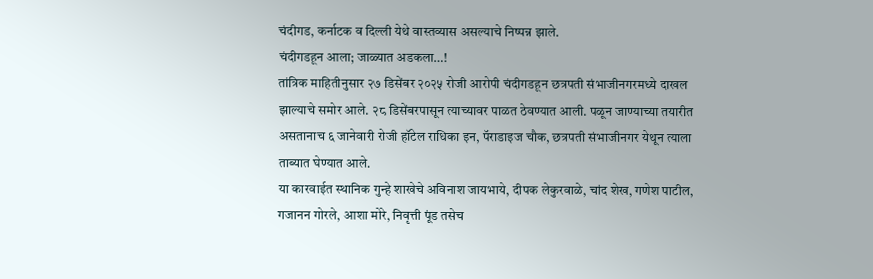चंदीगड, कर्नाटक व दिल्ली येथे वास्तव्यास असल्याचे निष्पन्न झाले.
चंदीगडहून आला; जाळ्यात अडकला…!
तांत्रिक माहितीनुसार २७ डिसेंबर २०२५ रोजी आरोपी चंदीगडहून छत्रपती संभाजीनगरमध्ये दाखल झाल्याचे समोर आले. २८ डिसेंबरपासून त्याच्यावर पाळत ठेवण्यात आली. पळून जाण्याच्या तयारीत असतानाच ६ जानेवारी रोजी हॉटेल राधिका इन, पॅराडाइज चौक, छत्रपती संभाजीनगर येथून त्याला ताब्यात घेण्यात आले.
या कारवाईत स्थानिक गुन्हे शाखेचे अविनाश जायभाये, दीपक लेकुरवाळे, चांद शेख, गणेश पाटील, गजानन गोरले, आशा मोरे, निवृत्ती पूंड तसेच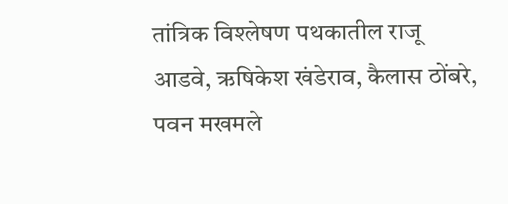तांत्रिक विश्लेषण पथकातील राजू आडवे, ऋषिकेश खंडेराव, कैलास ठोंबरे, पवन मखमले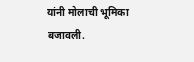यांनी मोलाची भूमिका बजावली.